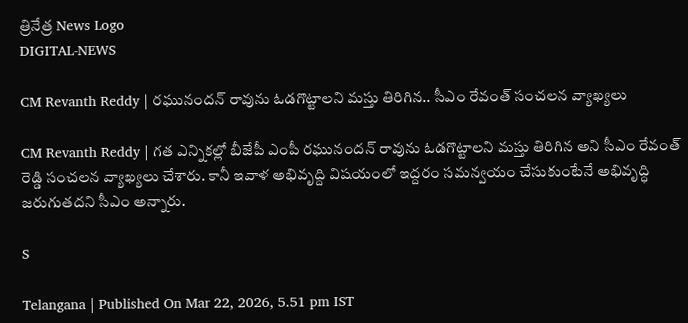త్రినేత్ర News Logo
DIGITAL-NEWS

CM Revanth Reddy | రఘునంద‌న్ రావును ఓడ‌గొట్టాల‌ని మ‌స్తు తిరిగిన‌.. సీఎం రేవంత్ సంచ‌ల‌న వ్యాఖ్య‌లు

CM Revanth Reddy | గ‌త ఎన్నిక‌ల్లో బీజేపీ ఎంపీ ర‌ఘునంద‌న్ రావును ఓడ‌గొట్టాల‌ని మ‌స్తు తిరిగిన అని సీఎం రేవంత్ రెడ్డి సంచ‌ల‌న వ్యాఖ్య‌లు చేశారు. కానీ ఇవాళ అభివృద్ది విష‌యంలో ఇద్ద‌రం స‌మ‌న్వ‌యం చేసుకుంటేనే అభివృద్ధి జ‌రుగుత‌ద‌ని సీఎం అన్నారు.

S

Telangana | Published On Mar 22, 2026, 5.51 pm IST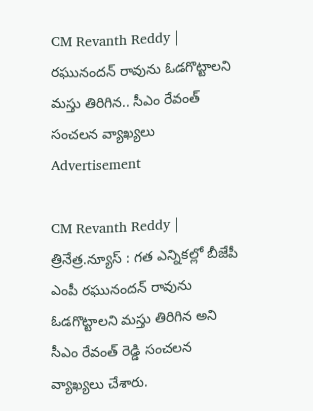CM Revanth Reddy | రఘునంద‌న్ రావును ఓడ‌గొట్టాల‌ని మ‌స్తు తిరిగిన‌.. సీఎం రేవంత్ సంచ‌ల‌న వ్యాఖ్య‌లు
Advertisement

CM Revanth Reddy | త్రినేత్ర‌.న్యూస్ : గ‌త ఎన్నిక‌ల్లో బీజేపీ ఎంపీ ర‌ఘునంద‌న్ రావును ఓడ‌గొట్టాల‌ని మ‌స్తు తిరిగిన అని సీఎం రేవంత్ రెడ్డి సంచ‌ల‌న వ్యాఖ్య‌లు చేశారు.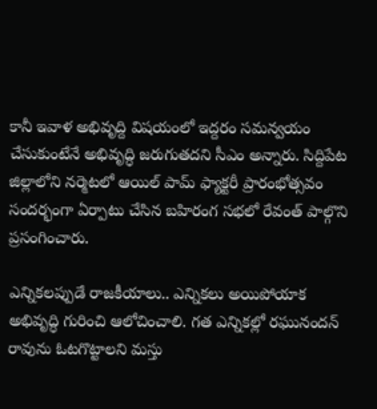కానీ ఇవాళ అభివృద్ది విష‌యంలో ఇద్ద‌రం స‌మ‌న్వ‌యం చేసుకుంటేనే అభివృద్ధి జ‌రుగుత‌ద‌ని సీఎం అన్నారు. సిద్దిపేట జిల్లాలోని న‌ర్మెట‌లో ఆయిల్ పామ్ ఫ్యాక్ట‌రీ ప్రారంభోత్స‌వం సంద‌ర్భంగా ఏర్పాటు చేసిన బ‌హిరంగ స‌భ‌లో రేవంత్ పాల్గొని ప్రసంగించారు.

ఎన్నిక‌ల‌ప్పుడే రాజ‌కీయాలు.. ఎన్నిక‌లు అయిపోయాక అభివృద్ధి గురించి ఆలోచించాలి. గ‌త ఎన్నిక‌ల్లో ర‌ఘునంద‌న్ రావును ఓట‌గొట్టాల‌ని మ‌స్తు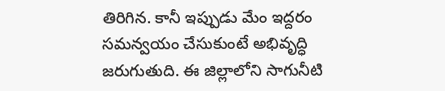తిరిగిన‌. కానీ ఇప్పుడు మేం ఇద్ద‌రం స‌మ‌న్వ‌యం చేసుకుంటే అభివృద్ధి జ‌రుగుతుది. ఈ జిల్లాలోని సాగునీటి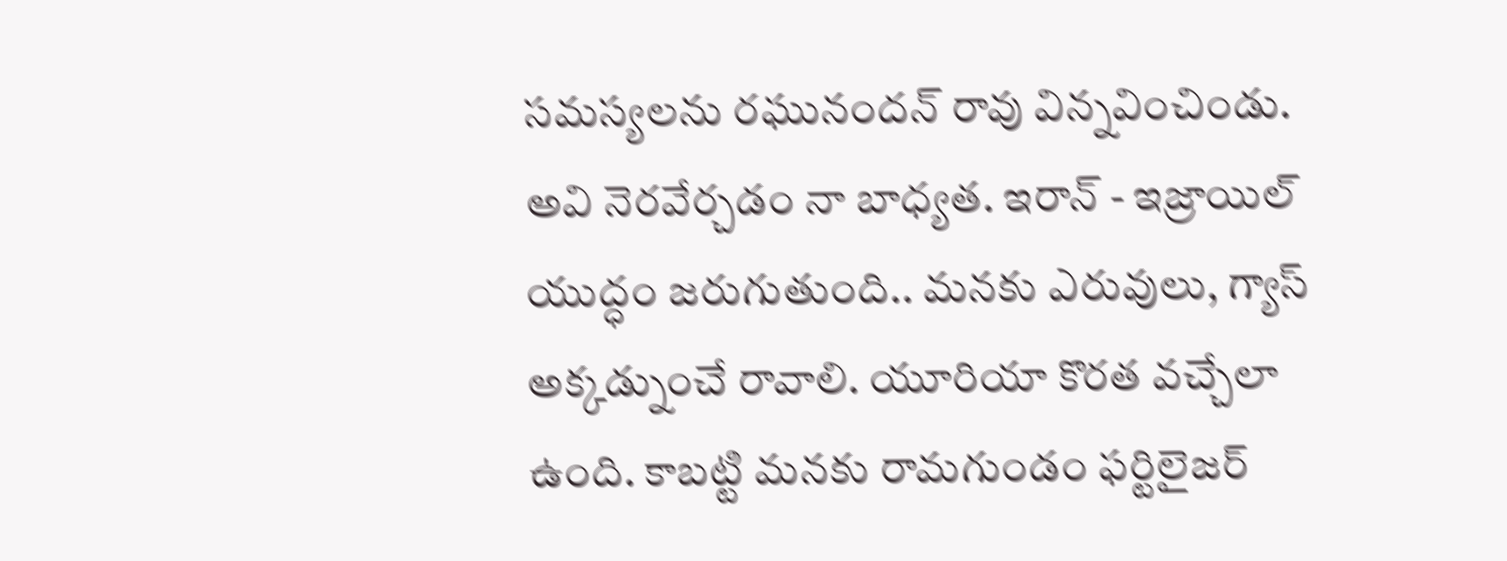స‌మ‌స్య‌ల‌ను ర‌ఘునంద‌న్ రావు విన్న‌వించిండు. అవి నెర‌వేర్చ‌డం నా బాధ్య‌త‌. ఇరాన్ - ఇజ్రాయిల్ యుద్ధం జ‌రుగుతుంది.. మ‌నకు ఎరువులు, గ్యాస్ అక్క‌డ్నుంచే రావాలి. యూరియా కొర‌త‌ వ‌చ్చేలా ఉంది. కాబ‌ట్టి మ‌న‌కు రామ‌గుండం ఫ‌ర్టిలైజ‌ర్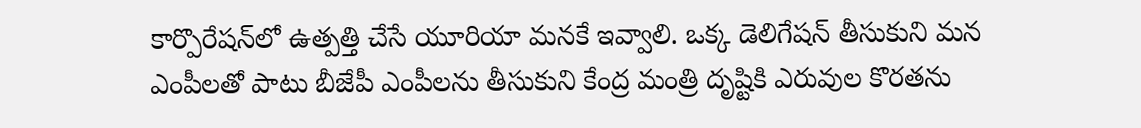కార్పొరేష‌న్‌లో ఉత్ప‌త్తి చేసే యూరియా మ‌న‌కే ఇవ్వాలి. ఒక్క డెలిగేష‌న్ తీసుకుని మ‌న ఎంపీల‌తో పాటు బీజేపీ ఎంపీల‌ను తీసుకుని కేంద్ర మంత్రి దృష్టికి ఎరువుల కొర‌త‌ను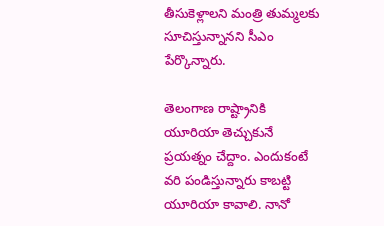తీసుకెళ్లాలని మంత్రి తుమ్మ‌ల‌కు సూచిస్తున్నానని సీఎం పేర్కొన్నారు.

తెలంగాణ రాష్ట్రానికి యూరియా తెచ్చుకునే ప్ర‌య‌త్నం చేద్దాం. ఎందుకంటే వ‌రి పండిస్తున్నారు కాబ‌ట్టి యూరియా కావాలి. నానో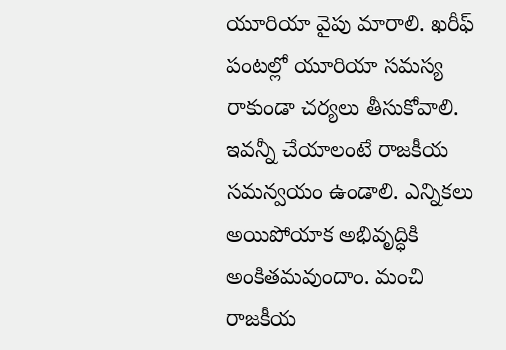యూరియా వైపు మారాలి. ఖ‌రీఫ్ పంట‌ల్లో యూరియా స‌మ‌స్య రాకుండా చ‌ర్య‌లు తీసుకోవాలి. ఇవ‌న్నీ చేయాలంటే రాజ‌కీయ స‌మ‌న్వ‌యం ఉండాలి. ఎన్నిక‌లు అయిపోయాక అభివృద్ధికి అంకిత‌మ‌వుందాం. మంచి రాజ‌కీయ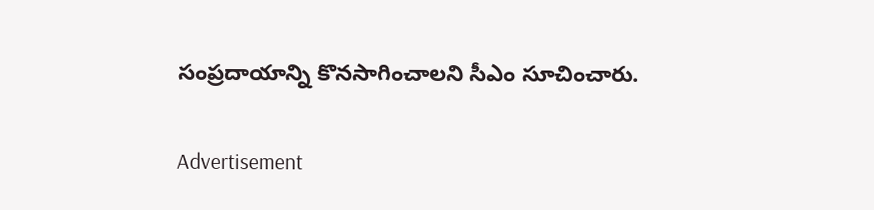సంప్ర‌దాయాన్ని కొన‌సాగించాలని సీఎం సూచించారు.

Advertisement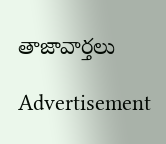తాజావార్తలు

Advertisement